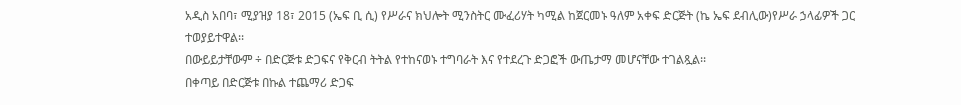አዲስ አበባ፣ ሚያዝያ 18፣ 2015 (ኤፍ ቢ ሲ) የሥራና ክህሎት ሚንስትር ሙፈሪሃት ካሚል ከጀርመኑ ዓለም አቀፍ ድርጅት (ኬ ኤፍ ደብሊው)የሥራ ኃላፊዎች ጋር ተወያይተዋል፡፡
በውይይታቸውም ÷ በድርጅቱ ድጋፍና የቅርብ ትትል የተከናወኑ ተግባራት እና የተደረጉ ድጋፎች ውጤታማ መሆናቸው ተገልጿል፡፡
በቀጣይ በድርጅቱ በኩል ተጨማሪ ድጋፍ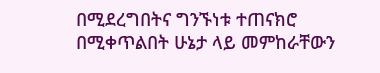በሚደረግበትና ግንኙነቱ ተጠናክሮ በሚቀጥልበት ሁኔታ ላይ መምከራቸውን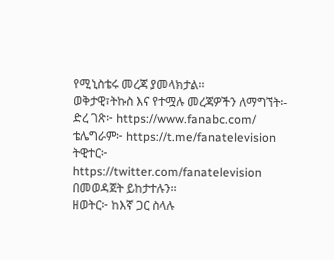የሚኒስቴሩ መረጃ ያመላክታል፡፡
ወቅታዊ፣ትኩስ እና የተሟሉ መረጃዎችን ለማግኘት፡-
ድረ ገጽ፦ https://www.fanabc.com/
ቴሌግራም፦ https://t.me/fanatelevision
ትዊተር፦ https://twitter.com/fanatelevision በመወዳጀት ይከታተሉን፡፡
ዘወትር፦ ከእኛ ጋር ስላሉ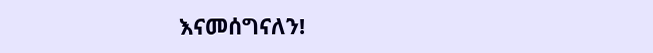እናመሰግናለን!